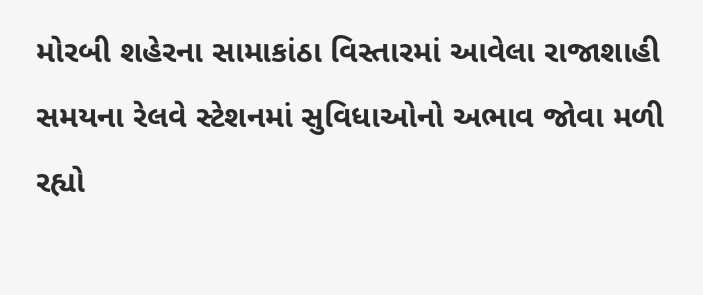મોરબી શહેરના સામાકાંઠા વિસ્તારમાં આવેલા રાજાશાહી સમયના રેલવે સ્ટેશનમાં સુવિધાઓનો અભાવ જોવા મળી રહ્યો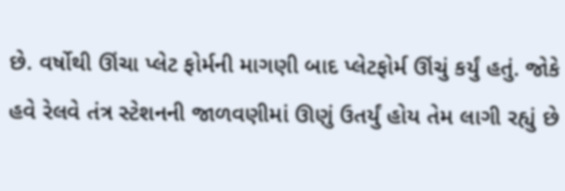છે. વર્ષોથી ઊંચા પ્લેટ ફોર્મની માગણી બાદ પ્લેટફોર્મ ઊંચું કર્યું હતું. જોકે હવે રેલવે તંત્ર સ્ટેશનની જાળવણીમાં ઊણું ઉતર્યું હોય તેમ લાગી રહ્યું છે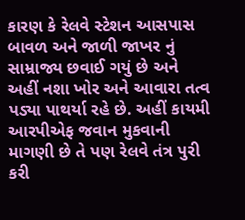કારણ કે રેલવે સ્ટેશન આસપાસ બાવળ અને જાળી જાખર નું સામ્રાજ્ય છવાઈ ગયું છે અને અહીં નશા ખોર અને આવારા તત્વ પડ્યા પાથર્યા રહે છે. અહીં કાયમી આરપીએફ જવાન મુકવાની માગણી છે તે પણ રેલવે તંત્ર પુરી કરી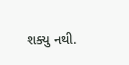શક્યુ નથી.